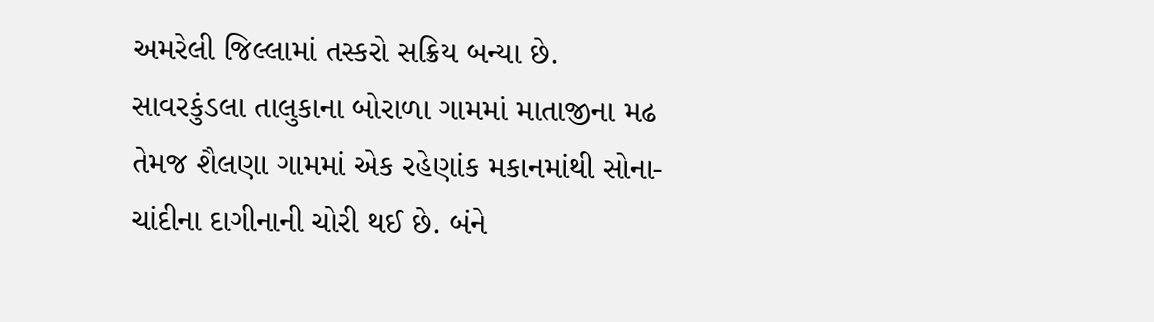અમરેલી જિલ્લામાં તસ્કરો સક્રિય બન્યા છે. સાવરકુંડલા તાલુકાના બોરાળા ગામમાં માતાજીના મઢ તેમજ શૈલણા ગામમાં એક રહેણાંક મકાનમાંથી સોના-ચાંદીના દાગીનાની ચોરી થઈ છે. બંને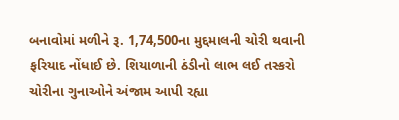બનાવોમાં મળીને રૂ. 1,74,500ના મુદ્દમાલની ચોરી થવાની ફરિયાદ નોંધાઈ છે. શિયાળાની ઠંડીનો લાભ લઈ તસ્કરો ચોરીના ગુનાઓને અંજામ આપી રહ્યા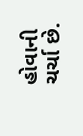હોવાની ચર્ચા છે.